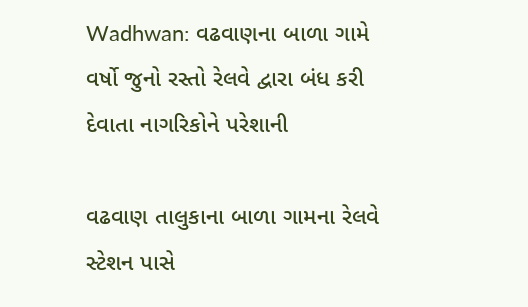Wadhwan: વઢવાણના બાળા ગામે વર્ષો જુનો રસ્તો રેલવે દ્વારા બંધ કરી દેવાતા નાગરિકોને પરેશાની

વઢવાણ તાલુકાના બાળા ગામના રેલવે સ્ટેશન પાસે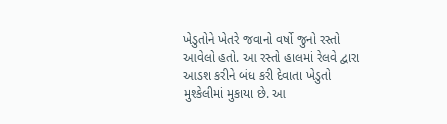ખેડુતોને ખેતરે જવાનો વર્ષો જુનો રસ્તો આવેલો હતો. આ રસ્તો હાલમાં રેલવે દ્વારા આડશ કરીને બંધ કરી દેવાતા ખેડુતો મુશ્કેલીમાં મુકાયા છે. આ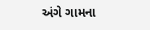અંગે ગામના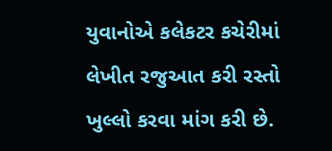યુવાનોએ કલેકટર કચેરીમાં લેખીત રજુઆત કરી રસ્તો ખુલ્લો કરવા માંગ કરી છે.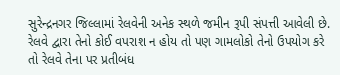સુરેન્દ્રનગર જિલ્લામાં રેલવેની અનેક સ્થળે જમીન રૂપી સંપત્તી આવેલી છે. રેલવે દ્વારા તેનો કોઈ વપરાશ ન હોય તો પણ ગામલોકો તેનો ઉપયોગ કરે તો રેલવે તેના પર પ્રતીબંધ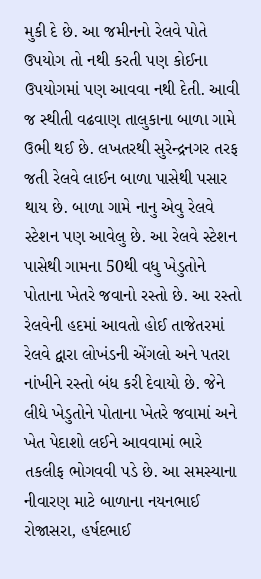મુકી દે છે. આ જમીનનો રેલવે પોતે ઉપયોગ તો નથી કરતી પણ કોઈના ઉપયોગમાં પણ આવવા નથી દેતી. આવી જ સ્થીતી વઢવાણ તાલુકાના બાળા ગામે ઉભી થઈ છે. લખતરથી સુરેન્દ્રનગર તરફ જતી રેલવે લાઈન બાળા પાસેથી પસાર થાય છે. બાળા ગામે નાનુ એવુ રેલવે સ્ટેશન પણ આવેલુ છે. આ રેલવે સ્ટેશન પાસેથી ગામના 50થી વધુ ખેડુતોને પોતાના ખેતરે જવાનો રસ્તો છે. આ રસ્તો રેલવેની હદમાં આવતો હોઈ તાજેતરમાં રેલવે દ્વારા લોખંડની એંગલો અને પતરા નાંખીને રસ્તો બંધ કરી દેવાયો છે. જેને લીધે ખેડુતોને પોતાના ખેતરે જવામાં અને ખેત પેદાશો લઈને આવવામાં ભારે તકલીફ ભોગવવી પડે છે. આ સમસ્યાના નીવારણ માટે બાળાના નયનભાઈ રોજાસરા, હર્ષદભાઈ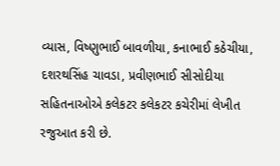વ્યાસ, વિષ્ણુભાઈ બાવળીયા, કનાભાઈ કઠેચીયા, દશરથસિંહ ચાવડા, પ્રવીણભાઈ સીસોદીયા સહિતનાઓએ કલેકટર કલેકટર કચેરીમાં લેખીત રજુઆત કરી છે.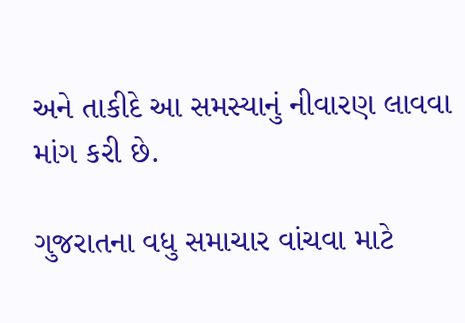અને તાકીદે આ સમસ્યાનું નીવારણ લાવવા માંગ કરી છે.

ગુજરાતના વધુ સમાચાર વાંચવા માટે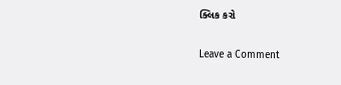ક્લિક કરો

Leave a Comment